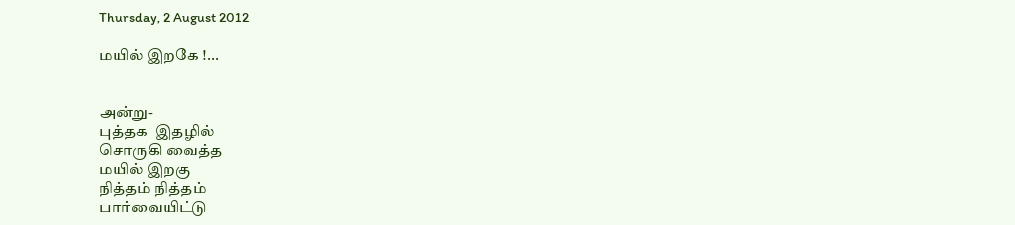Thursday, 2 August 2012

மயில் இறகே !...


அன்று-
புத்தக  இதழில்
சொருகி வைத்த
மயில் இறகு
நித்தம் நித்தம்
பார்வையிட்டு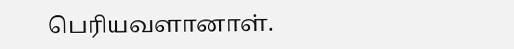பெரியவளானாள்.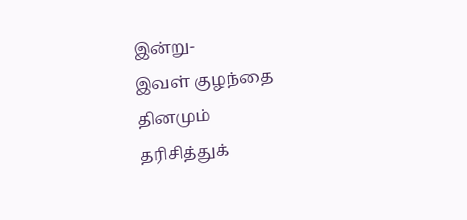இன்று-
இவள் குழந்தை
தினமும்
தரிசித்துக்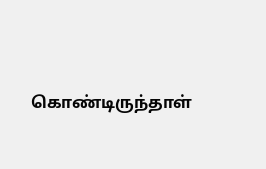கொண்டிருந்தாள்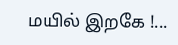மயில் இறகே !...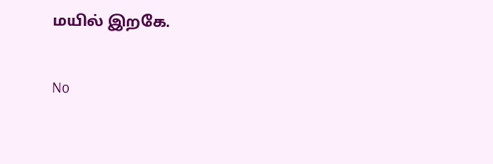மயில் இறகே.

No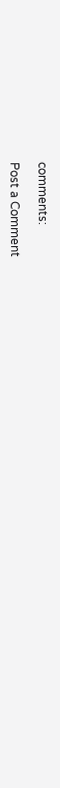comments:

Post a Comment